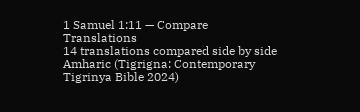1 Samuel 1:11 — Compare Translations
14 translations compared side by side
Amharic (Tigrigna: Contemporary Tigrinya Bible 2024)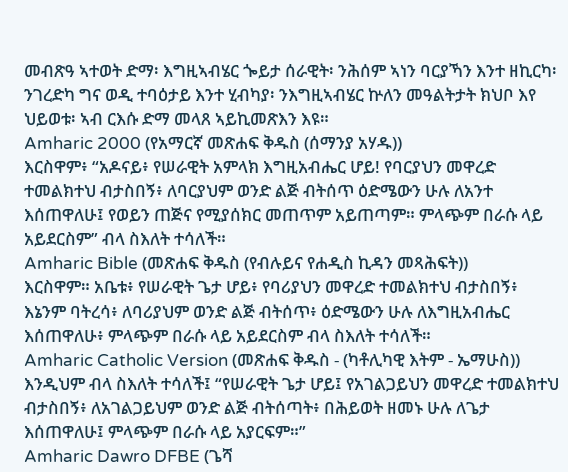መብጽዓ ኣተወት ድማ፡ እግዚኣብሄር ጐይታ ሰራዊት፡ ንሕሰም ኣነን ባርያኻን እንተ ዘኪርካ፡ ንገረድካ ግና ወዲ ተባዕታይ እንተ ሂብካያ፡ ንእግዚኣብሄር ኵለን መዓልትታት ክህቦ እየ ህይወቱ፡ ኣብ ርእሱ ድማ መላጸ ኣይኪመጽእን እዩ።
Amharic 2000 (የአማርኛ መጽሐፍ ቅዱስ (ሰማንያ አሃዱ))
እርስዋም፥ “አዶናይ፥ የሠራዊት አምላክ እግዚአብሔር ሆይ! የባርያህን መዋረድ ተመልክተህ ብታስበኝ፥ ለባርያህም ወንድ ልጅ ብትሰጥ ዕድሜውን ሁሉ ለአንተ እሰጠዋለሁ፤ የወይን ጠጅና የሚያሰክር መጠጥም አይጠጣም። ምላጭም በራሱ ላይ አይደርስም” ብላ ስእለት ተሳለች።
Amharic Bible (መጽሐፍ ቅዱስ (የብሉይና የሐዲስ ኪዳን መጻሕፍት))
እርስዋም። አቤቱ፥ የሠራዊት ጌታ ሆይ፥ የባሪያህን መዋረድ ተመልክተህ ብታስበኝ፥ እኔንም ባትረሳ፥ ለባሪያህም ወንድ ልጅ ብትሰጥ፥ ዕድሜውን ሁሉ ለእግዚአብሔር እሰጠዋለሁ፥ ምላጭም በራሱ ላይ አይደርስም ብላ ስእለት ተሳለች።
Amharic Catholic Version (መጽሐፍ ቅዱስ - (ካቶሊካዊ እትም - ኤማሁስ))
እንዲህም ብላ ስእለት ተሳለች፤ “የሠራዊት ጌታ ሆይ፤ የአገልጋይህን መዋረድ ተመልክተህ ብታስበኝ፥ ለአገልጋይህም ወንድ ልጅ ብትሰጣት፥ በሕይወት ዘመኑ ሁሉ ለጌታ እሰጠዋለሁ፤ ምላጭም በራሱ ላይ አያርፍም።”
Amharic Dawro DFBE (ጌሻ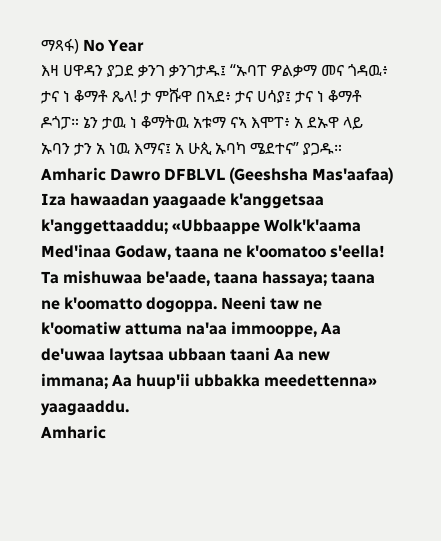ማጻፋ) No Year
እዛ ሀዋዳን ያጋደ ቃንገ ቃንገታዱ፤ “ኡባፐ ዎልቃማ መና ጎዳዉ፥ ታና ነ ቆማቶ ጼላ! ታ ምሹዋ በኣደ፥ ታና ሀሳያ፤ ታና ነ ቆማቶ ዶጎፓ። ኔን ታዉ ነ ቆማትዉ አቱማ ናኣ እሞፐ፥ አ ደኡዋ ላይ ኡባን ታን አ ነዉ እማና፤ አ ሁጲ ኡባካ ሜደተና” ያጋዱ።
Amharic Dawro DFBLVL (Geeshsha Mas'aafaa)
Iza hawaadan yaagaade k'anggetsaa k'anggettaaddu; «Ubbaappe Wolk'k'aama Med'inaa Godaw, taana ne k'oomatoo s'eella! Ta mishuwaa be'aade, taana hassaya; taana ne k'oomatto dogoppa. Neeni taw ne k'oomatiw attuma na'aa immooppe, Aa de'uwaa laytsaa ubbaan taani Aa new immana; Aa huup'ii ubbakka meedettenna» yaagaaddu.
Amharic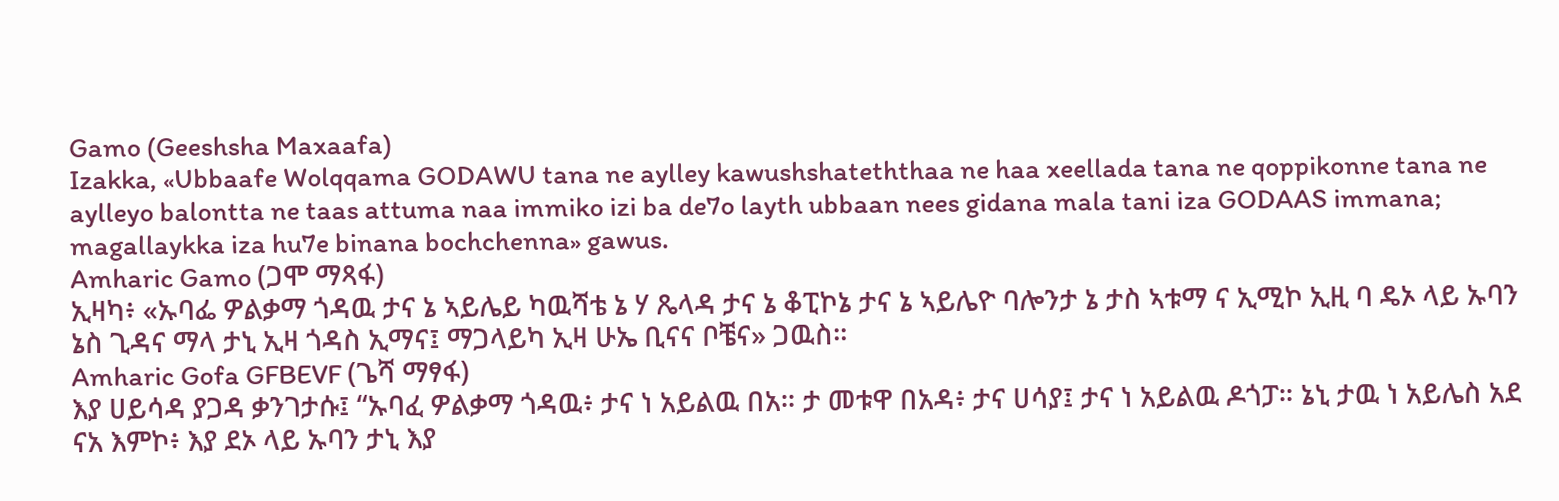Gamo (Geeshsha Maxaafa)
Izakka, «Ubbaafe Wolqqama GODAWU tana ne aylley kawushshateththaa ne haa xeellada tana ne qoppikonne tana ne aylleyo balontta ne taas attuma naa immiko izi ba de7o layth ubbaan nees gidana mala tani iza GODAAS immana; magallaykka iza hu7e binana bochchenna» gawus.
Amharic Gamo (ጋሞ ማጻፋ)
ኢዛካ፥ «ኡባፌ ዎልቃማ ጎዳዉ ታና ኔ ኣይሌይ ካዉሻቴ ኔ ሃ ጼላዳ ታና ኔ ቆፒኮኔ ታና ኔ ኣይሌዮ ባሎንታ ኔ ታስ ኣቱማ ና ኢሚኮ ኢዚ ባ ዴኦ ላይ ኡባን ኔስ ጊዳና ማላ ታኒ ኢዛ ጎዳስ ኢማና፤ ማጋላይካ ኢዛ ሁኤ ቢናና ቦቼና» ጋዉስ።
Amharic Gofa GFBEVF (ጌሻ ማፃፋ)
እያ ሀይሳዳ ያጋዳ ቃንገታሱ፤ “ኡባፈ ዎልቃማ ጎዳዉ፥ ታና ነ አይልዉ በአ። ታ መቱዋ በአዳ፥ ታና ሀሳያ፤ ታና ነ አይልዉ ዶጎፓ። ኔኒ ታዉ ነ አይሌስ አደ ናአ እምኮ፥ እያ ደኦ ላይ ኡባን ታኒ እያ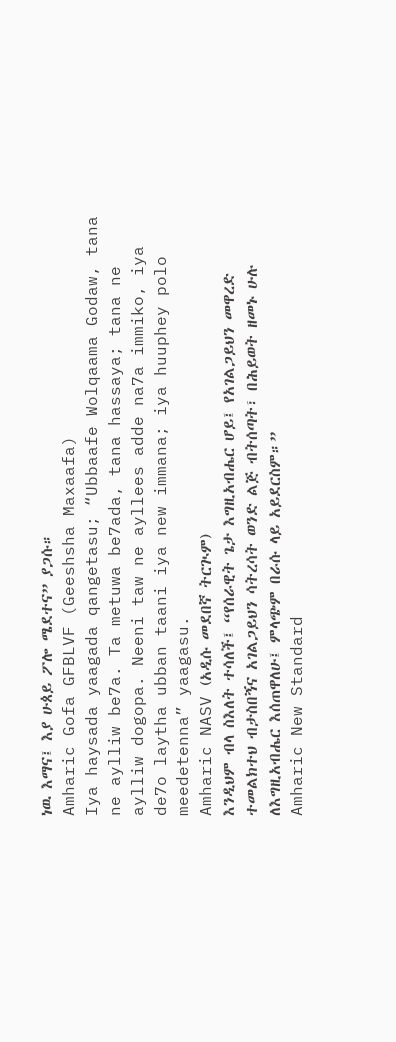ነዉ እማና፤ እያ ሁጰይ ፖሎ ሜደተና” ያጋሱ።
Amharic Gofa GFBLVF (Geeshsha Maxaafa)
Iya haysada yaagada qangetasu; “Ubbaafe Wolqaama Godaw, tana ne aylliw be7a. Ta metuwa be7ada, tana hassaya; tana ne aylliw dogopa. Neeni taw ne ayllees adde na7a immiko, iya de7o laytha ubban taani iya new immana; iya huuphey polo meedetenna” yaagasu.
Amharic NASV (አዲሱ መደበኛ ትርጒም)
እንዲህም ብላ ስእለት ተሳለች፤ “የሰራዊት ጌታ እግዚአብሔር ሆይ፤ የአገልጋይህን መዋረድ ተመልክተህ ብታስበኝና አገልጋይህን ሳትረሳት ወንድ ልጅ ብትሰጣት፣ በሕይወት ዘመኑ ሁሉ ለእግዚአብሔር እሰጠዋለሁ፤ ምላጭም በራሱ ላይ አይደርስም።”
Amharic New Standard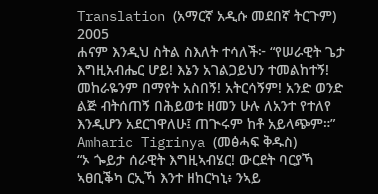Translation (አማርኛ አዲሱ መደበኛ ትርጉም) 2005
ሐናም እንዲህ ስትል ስእለት ተሳለች፦ “የሠራዊት ጌታ እግዚአብሔር ሆይ! እኔን አገልጋይህን ተመልከተኝ! መከራዬንም በማየት አስበኝ! አትርሳኝም! አንድ ወንድ ልጅ ብትሰጠኝ በሕይወቱ ዘመን ሁሉ ለአንተ የተለየ እንዲሆን አደርገዋለሁ፤ ጠጒሩም ከቶ አይላጭም።”
Amharic Tigrinya (መፅሓፍ ቅዱስ)
“ኦ ጐይታ ሰራዊት እግዚኣብሄር! ውርደት ባርያኻ ኣፀቢቕካ ርኢኻ እንተ ዘከርካኒ፥ ንኣይ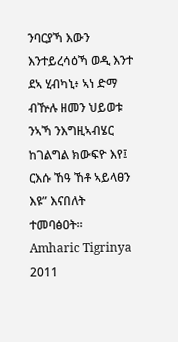ንባርያኻ እውን እንተይረሳዕኻ ወዲ እንተ ደኣ ሂብካኒ፥ ኣነ ድማ ብዅሉ ዘመን ህይወቱ ንኣኻ ንእግዚኣብሄር ከገልግል ክውፍዮ እየ፤ ርእሱ ኸዓ ኸቶ ኣይላፀን እዩ” እናበለት ተመባፅዐት።
Amharic Tigrinya 2011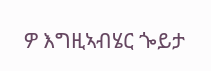ዎ እግዚኣብሄር ጐይታ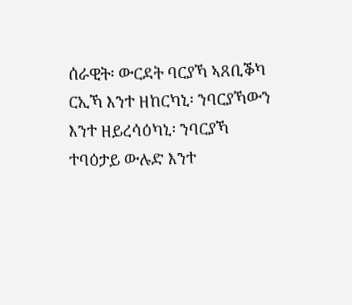ሰራዊት፡ ውርደት ባርያኻ ኣጸቢቕካ ርኢኻ እንተ ዘከርካኒ፡ ንባርያኻውን እንተ ዘይረሳዕካኒ፡ ንባርያኻ ተባዕታይ ውሉድ እንተ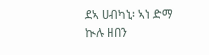ደኣ ሀብካኒ፡ ኣነ ድማ ኲሉ ዘበን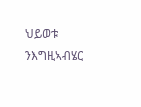ህይወቱ ንእግዚኣብሄር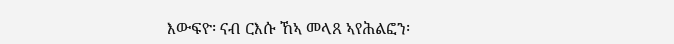እውፍዮ፡ ናብ ርእሱ ኸኣ መላጸ ኣየሕልፎን፡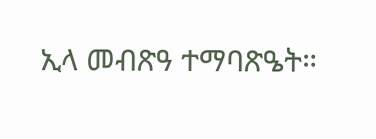ኢላ መብጽዓ ተማባጽዔት።